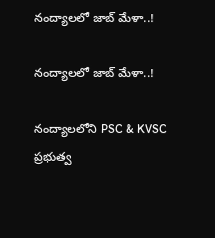నంద్యాలలో జాబ్ మేళా..!

నంద్యాలలో జాబ్ మేళా..!

నంద్యాలలోని PSC & KVSC ప్రభుత్వ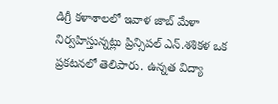డిగ్రీ కళాశాలలో ఇవాళ జాబ్ మేళా నిర్వహిస్తున్నట్లు ప్రిన్సిపల్ ఎన్.శశికళ ఒక ప్రకటనలో తెలిపారు. ఉన్నత విద్యా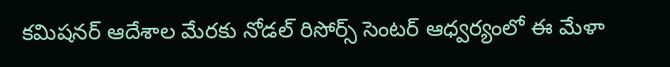కమిషనర్ ఆదేశాల మేరకు నోడల్ రిసోర్స్ సెంటర్ ఆధ్వర్యంలో ఈ మేళా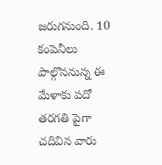జరుగనుంది. 10 కంపెనీలు పాల్గొననున్న ఈ మేళాకు పదో తరగతి పైగా చదివిన వారు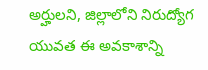అర్హులని, జిల్లాలోని నిరుద్యోగ యువత ఈ అవకాశాన్ని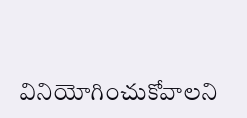వినియోగించుకోవాలని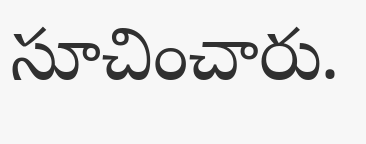సూచించారు.